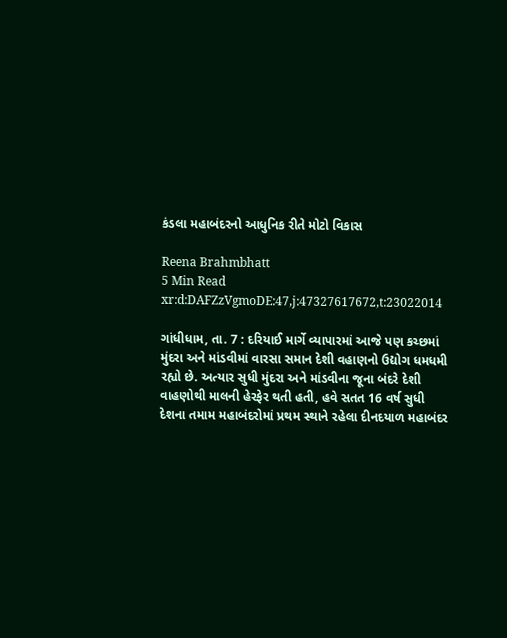કંડલા મહાબંદરનો આધુનિક રીતે મોટો વિકાસ

Reena Brahmbhatt
5 Min Read
xr:d:DAFZzVgmoDE:47,j:47327617672,t:23022014

ગાંધીધામ, તા. 7 : દરિયાઈ માર્ગે વ્યાપારમાં આજે પણ કચ્છમાં મુંદરા અને માંડવીમાં વારસા સમાન દેશી વહાણનો ઉદ્યોગ ધમધમી રહ્યો છે. અત્યાર સુધી મુંદરા અને માંડવીના જૂના બંદરે દેશી વાહણોથી માલની હેરફેર થતી હતી, હવે સતત 16 વર્ષ સુધી દેશના તમામ મહાબંદરોમાં પ્રથમ સ્થાને રહેલા દીનદયાળ મહાબંદર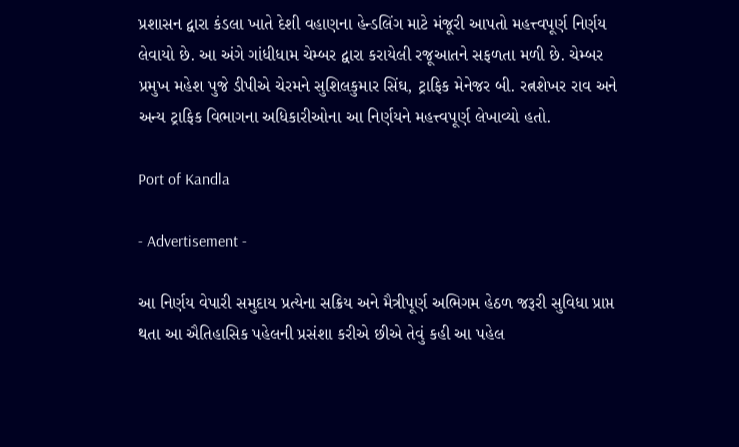પ્રશાસન દ્વારા કંડલા ખાતે દેશી વહાણના હેન્ડલિંગ માટે મંજૂરી આપતો મહત્ત્વપૂર્ણ નિર્ણય લેવાયો છે. આ અંગે ગાંધીધામ ચેમ્બર દ્વારા કરાયેલી રજૂઆતને સફળતા મળી છે. ચેમ્બર પ્રમુખ મહેશ પુજે ડીપીએ ચેરમને સુશિલકુમાર સિંઘ, ટ્રાફિક મેનેજર બી. રત્નશેખર રાવ અને અન્ય ટ્રાફિક વિભાગના અધિકારીઓના આ નિર્ણયને મહત્ત્વપૂર્ણ લેખાવ્યો હતો.

Port of Kandla

- Advertisement -

આ નિર્ણય વેપારી સમુદાય પ્રત્યેના સક્રિય અને મૈત્રીપૂર્ણ અભિગમ હેઠળ જરૂરી સુવિધા પ્રાપ્ત થતા આ ઐતિહાસિક પહેલની પ્રસંશા કરીએ છીએ તેવું કહી આ પહેલ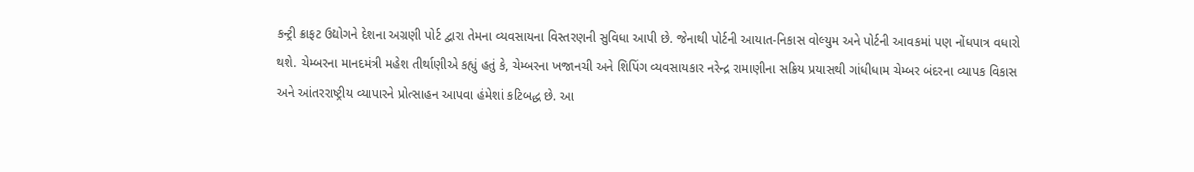કન્ટ્રી ક્રાફટ ઉદ્યોગને દેશના અગ્રણી પોર્ટ દ્વારા તેમના વ્યવસાયના વિસ્તરણની સુવિધા આપી છે. જેનાથી પોર્ટની આયાત-નિકાસ વોલ્યુમ અને પોર્ટની આવકમાં પણ નોંધપાત્ર વધારો થશે. ચેમ્બરના માનદમંત્રી મહેશ તીર્થાણીએ કહ્યું હતું કે, ચેમ્બરના ખજાનચી અને શિપિંગ વ્યવસાયકાર નરેન્દ્ર રામાણીના સક્રિય પ્રયાસથી ગાંધીધામ ચેમ્બર બંદરના વ્યાપક વિકાસ અને આંતરરાષ્ટ્રીય વ્યાપારને પ્રોત્સાહન આપવા હંમેશાં કટિબદ્ધ છે. આ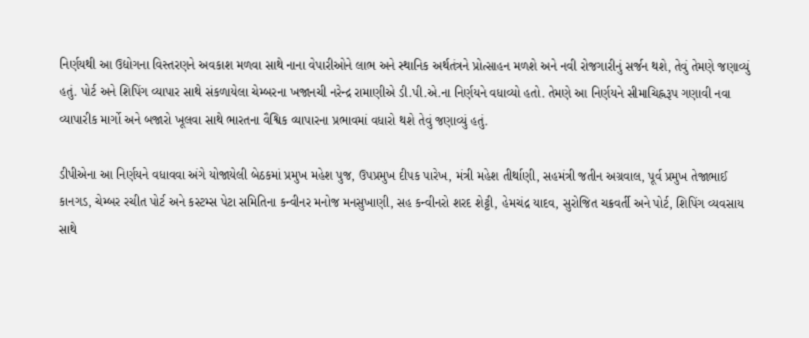નિર્ણયથી આ ઉદ્યોગના વિસ્તરણને અવકાશ મળવા સાથે નાના વેપારીઓને લાભ અને સ્થાનિક અર્થતંત્રને પ્રોત્સાહન મળશે અને નવી રોજગારીનું સર્જન થશે, તેવું તેમણે જણાવ્યું હતું. પોર્ટ અને શિપિંગ વ્યાપાર સાથે સંકળાયેલા ચેમ્બરના ખજાનચી નરેન્દ્ર રામાણીએ ડી.પી.એ.ના નિર્ણયને વધાવ્યો હતો. તેમણે આ નિર્ણયને સીમાચિહ્નરૂપ ગણાવી નવા વ્યાપારીક માર્ગો અને બજારો ખૂલવા સાથે ભારતના વૈશ્વિક વ્યાપારના પ્રભાવમાં વધારો થશે તેવું જણાવ્યું હતું.

ડીપીએના આ નિર્ણયને વધાવવા અંગે યોજાયેલી બેઠકમાં પ્રમુખ મહેશ પુજ, ઉપપ્રમુખ દીપક પારેખ, મંત્રી મહેશ તીર્થાણી, સહમંત્રી જતીન અગ્રવાલ, પૂર્વ પ્રમુખ તેજાભાઈ કાનગડ, ચેમ્બર રચીત પોર્ટ અને કસ્ટમ્સ પેટા સમિતિના કન્વીનર મનોજ મનસુખાણી, સહ કન્વીનરો શરદ શેટ્ટી, હેમચંદ્ર યાદવ, સુરોજિત ચક્રવર્તી અને પોર્ટ, શિપિંગ વ્યવસાય સાથે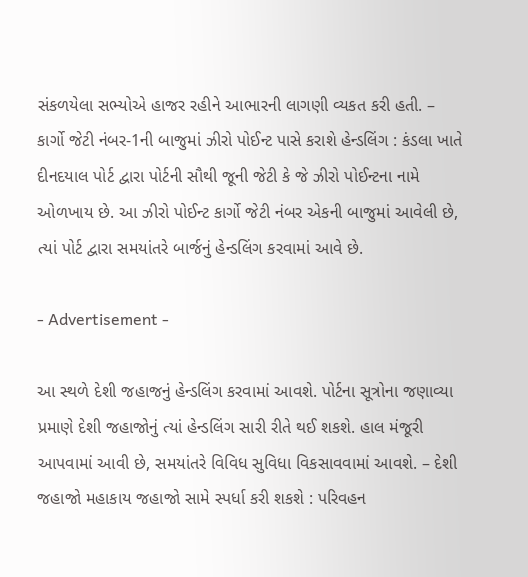સંકળયેલા સભ્યોએ હાજર રહીને આભારની લાગણી વ્યકત કરી હતી. – કાર્ગો જેટી નંબર-1ની બાજુમાં ઝીરો પોઈન્ટ પાસે કરાશે હેન્ડલિંગ : કંડલા ખાતે દીનદયાલ પોર્ટ દ્વારા પોર્ટની સૌથી જૂની જેટી કે જે ઝીરો પોઈન્ટના નામે ઓળખાય છે. આ ઝીરો પોઈન્ટ કાર્ગો જેટી નંબર એકની બાજુમાં આવેલી છે, ત્યાં પોર્ટ દ્વારા સમયાંતરે બાર્જનું હેન્ડલિંગ કરવામાં આવે છે.

- Advertisement -

આ સ્થળે દેશી જહાજનું હેન્ડલિંગ કરવામાં આવશે. પોર્ટના સૂત્રોના જણાવ્યા પ્રમાણે દેશી જહાજોનું ત્યાં હેન્ડલિંગ સારી રીતે થઈ શકશે. હાલ મંજૂરી આપવામાં આવી છે, સમયાંતરે વિવિધ સુવિધા વિકસાવવામાં આવશે. – દેશી જહાજો મહાકાય જહાજો સામે સ્પર્ધા કરી શકશે : પરિવહન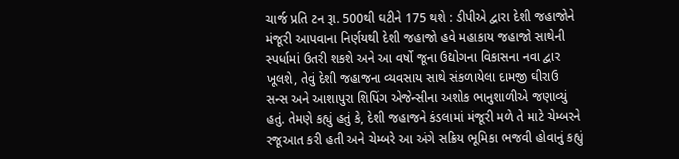ચાર્જ પ્રતિ ટન રૂા. 500થી ઘટીને 175 થશે : ડીપીએ દ્વારા દેશી જહાજોને મંજૂરી આપવાના નિર્ણયથી દેશી જહાજો હવે મહાકાય જહાજો સાથેની સ્પર્ધામાં ઉતરી શકશે અને આ વર્ષો જૂના ઉદ્યોગના વિકાસના નવા દ્વાર ખૂલશે, તેવું દેશી જહાજના વ્યવસાય સાથે સંકળાયેલા દામજી ઘીરાઉ સન્સ અને આશાપુરા શિપિંગ એજેન્સીના અશોક ભાનુશાળીએ જણાવ્યું હતું. તેમણે કહ્યું હતું કે, દેશી જહાજને કંડલામાં મંજૂરી મળે તે માટે ચેમ્બરને રજૂઆત કરી હતી અને ચેમ્બરે આ અંગે સક્રિય ભૂમિકા ભજવી હોવાનું કહ્યું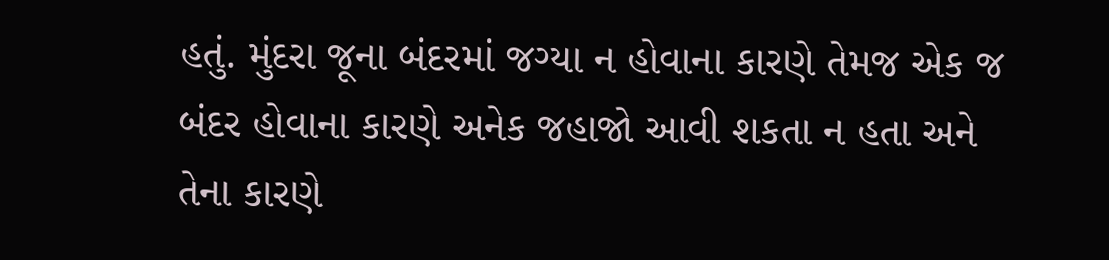હતું. મુંદરા જૂના બંદરમાં જગ્યા ન હોવાના કારણે તેમજ એક જ બંદર હોવાના કારણે અનેક જહાજો આવી શકતા ન હતા અને તેના કારણે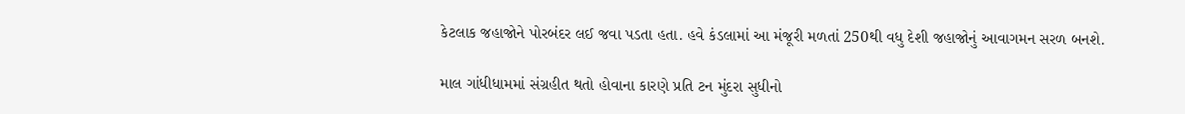કેટલાક જહાજોને પોરબંદર લઈ જવા પડતા હતા. હવે કંડલામાં આ મંજૂરી મળતાં 250થી વધુ દેશી જહાજોનું આવાગમન સરળ બનશે.

માલ ગાંધીધામમાં સંગ્રહીત થતો હોવાના કારણે પ્રતિ ટન મુંદરા સુધીનો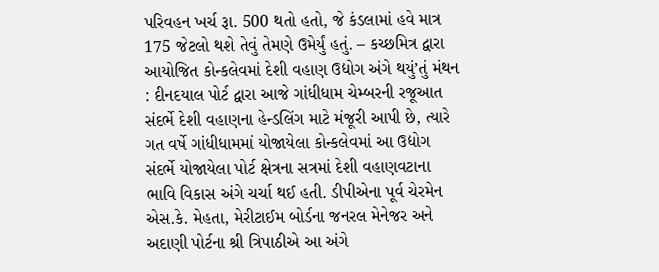પરિવહન ખર્ચ રૂા. 500 થતો હતો, જે કંડલામાં હવે માત્ર 175 જેટલો થશે તેવું તેમણે ઉમેર્યું હતું. – કચ્છમિત્ર દ્વારા આયોજિત કોન્કલેવમાં દેશી વહાણ ઉદ્યોગ અંગે થયું’તું મંથન : દીનદયાલ પોર્ટ દ્વારા આજે ગાંધીધામ ચેમ્બરની રજૂઆત સંદર્ભે દેશી વહાણના હેન્ડલિંગ માટે મંજૂરી આપી છે, ત્યારે ગત વર્ષે ગાંધીધામમાં યોજાયેલા કોન્કલેવમાં આ ઉદ્યોગ સંદર્ભે યોજાયેલા પોર્ટ ક્ષેત્રના સત્રમાં દેશી વહાણવટાના ભાવિ વિકાસ અંગે ચર્ચા થઈ હતી. ડીપીએના પૂર્વ ચેરમેન એસ.કે. મેહતા, મેરીટાઈમ બોર્ડના જનરલ મેનેજર અને અદાણી પોર્ટના શ્રી ત્રિપાઠીએ આ અંગે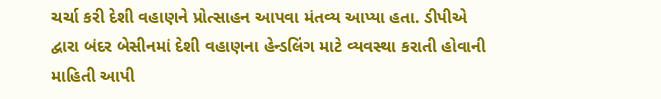ચર્ચા કરી દેશી વહાણને પ્રોત્સાહન આપવા મંતવ્ય આપ્યા હતા. ડીપીએ દ્વારા બંદર બેસીનમાં દેશી વહાણના હેન્ડલિંગ માટે વ્યવસ્થા કરાતી હોવાની માહિતી આપી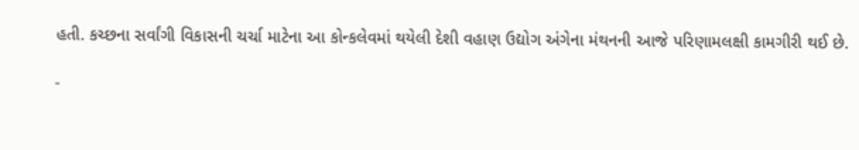હતી. કચ્છના સર્વાંગી વિકાસની ચર્ચા માટેના આ કોન્કલેવમાં થયેલી દેશી વહાણ ઉદ્યોગ અંગેના મંથનની આજે પરિણામલક્ષી કામગીરી થઈ છે.

-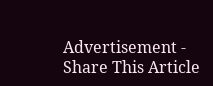Advertisement -
Share This Article